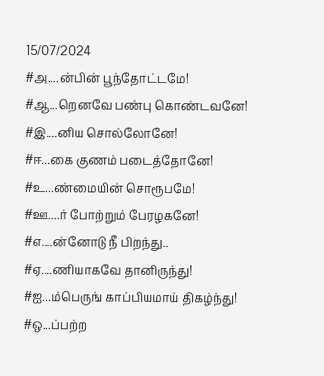15/07/2024
#அ....ன்பின் பூந்தோட்டமே!
#ஆ...றெனவே பண்பு கொண்டவனே!
#இ....னிய சொல்லோனே!
#ஈ...கை குணம் படைத்தோனே!
#உ...ண்மையின் சொரூபமே!
#ஊ....ர் போற்றும் பேரழகனே!
#எ....ன்னோடு நீ பிறந்து..
#ஏ....ணியாகவே தானிருந்து!
#ஐ...ம்பெருங் காப்பியமாய் திகழ்ந்து!
#ஒ...ப்பற்ற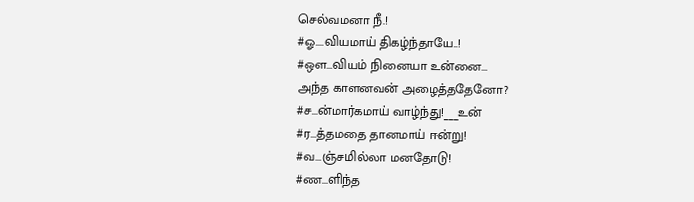செல்வமனா நீ.!
#ஓ....வியமாய் திகழ்ந்தாயே..!
#ஔ...வியம் நினையா உன்னை...
அந்த காளனவன் அழைத்ததேனோ?
#ச...ன்மார்கமாய் வாழ்ந்து!___உன்
#ர...த்தமதை தானமாய் ஈன்று!
#வ...ஞ்சமில்லா மனதோடு!
#ண...ளிந்த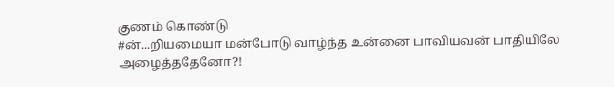குணம் கொண்டு
#ன்...றியமையா மன்போடு வாழ்ந்த உன்னை பாவியவன் பாதியிலே அழைத்ததேனோ?!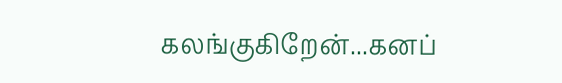கலங்குகிறேன்...கனப்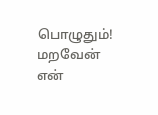பொழுதும்!
மறவேன்
என்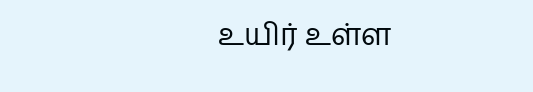உயிர் உள்ள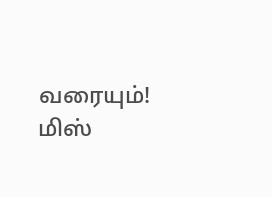வரையும்!
மிஸ்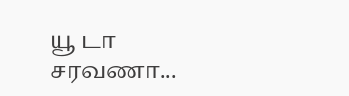யூ டா சரவணா...